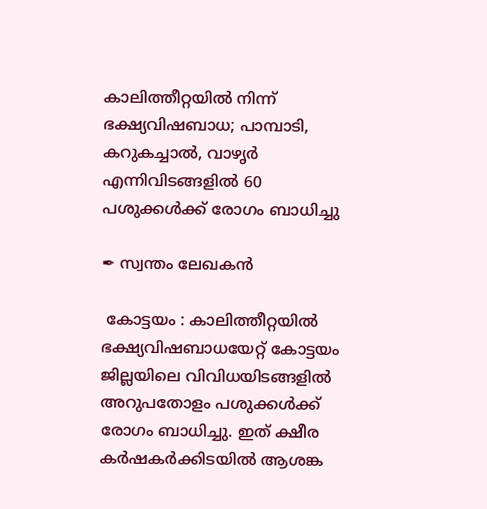കാലിത്തീറ്റയില്‍ നിന്ന് ഭക്ഷ്യവിഷബാധ; പാമ്പാടി, കറുകച്ചാൽ, വാഴൃർ എന്നിവിടങ്ങളിൽ 60 പശുക്കള്‍ക്ക് രോഗം ബാധിച്ചു

✒ സ്വന്തം ലേഖകൻ

 കോട്ടയം : കാലിത്തീറ്റയില്‍ ഭക്ഷ്യവിഷബാധയേറ്റ് കോട്ടയം ജില്ലയിലെ വിവിധയിടങ്ങളില്‍ അറുപതോളം പശുക്കള്‍ക്ക് രോഗം ബാധിച്ചു. ഇത് ക്ഷീര കര്‍ഷകര്‍ക്കിടയില്‍ ആശങ്ക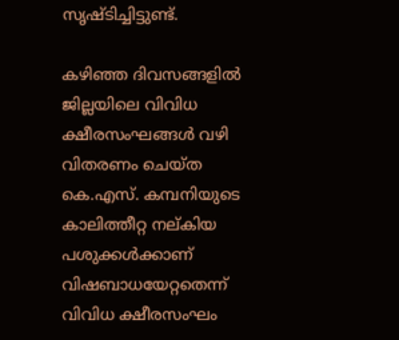സൃഷ്ടിച്ചിട്ടുണ്ട്.

കഴിഞ്ഞ ദിവസങ്ങളില്‍ ജില്ലയിലെ വിവിധ ക്ഷീരസംഘങ്ങള്‍ വഴി വിതരണം ചെയ്ത കെ.എസ്. കമ്പനിയുടെ കാലിത്തീറ്റ നല്കിയ പശുക്കള്‍ക്കാണ് വിഷബാധയേറ്റതെന്ന് വിവിധ ക്ഷീരസംഘം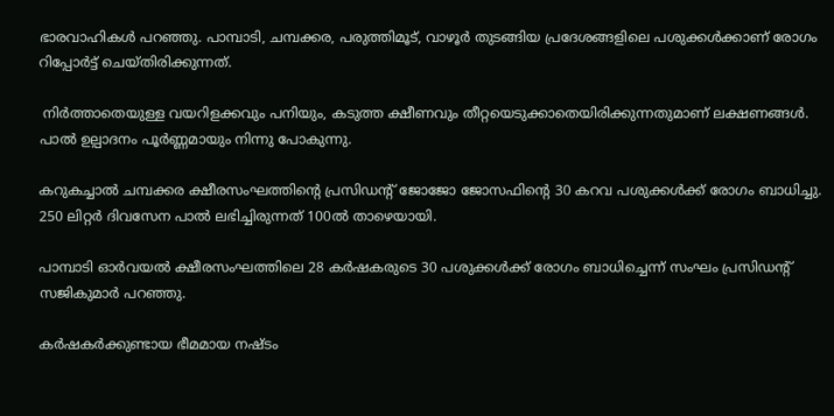ഭാരവാഹികള്‍ പറഞ്ഞു. പാമ്പാടി, ചമ്പക്കര, പരുത്തിമൂട്, വാഴൂര്‍ തുടങ്ങിയ പ്രദേശങ്ങളിലെ പശുക്കള്‍ക്കാണ് രോഗം റിപ്പോര്‍ട്ട് ചെയ്തിരിക്കുന്നത്.

 നിര്‍ത്താതെയുള്ള വയറിളക്കവും പനിയും, കടുത്ത ക്ഷീണവും തീറ്റയെടുക്കാതെയിരിക്കുന്നതുമാണ് ലക്ഷണങ്ങള്‍. പാല്‍ ഉല്പാദനം പൂര്‍ണ്ണമായും നിന്നു പോകുന്നു.

കറുകച്ചാല്‍ ചമ്പക്കര ക്ഷീരസംഘത്തിന്റെ പ്രസിഡന്റ് ജോജോ ജോസഫിന്റെ 30 കറവ പശുക്കള്‍ക്ക് രോഗം ബാധിച്ചു. 250 ലിറ്റര്‍ ദിവസേന പാല്‍ ലഭിച്ചിരുന്നത് 100ല്‍ താഴെയായി.

പാമ്പാടി ഓര്‍വയല്‍ ക്ഷീരസംഘത്തിലെ 28 കര്‍ഷകരുടെ 30 പശുക്കള്‍ക്ക് രോഗം ബാധിച്ചെന്ന് സംഘം പ്രസിഡന്റ് സജികുമാര്‍ പറഞ്ഞു.

കര്‍ഷകര്‍ക്കുണ്ടായ ഭീമമായ നഷ്ടം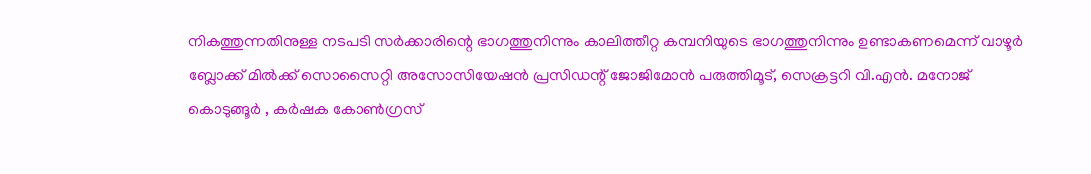നികത്തുന്നതിനുള്ള നടപടി സര്‍ക്കാരിന്റെ ഭാഗത്തുനിന്നും കാലിത്തീറ്റ കമ്പനിയുടെ ഭാഗത്തുനിന്നും ഉണ്ടാകണമെന്ന് വാഴൂര്‍ ബ്ലോക്ക് മില്‍ക്ക് സൊസൈറ്റി അസോസിയേഷന്‍ പ്രസിഡന്റ് ജോജിമോന്‍ പരുത്തിമൂട്, സെക്രട്ടറി വി.എന്‍. മനോജ് കൊടുങ്ങൂര്‍ , കർഷക കോൺഗ്രസ്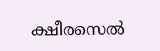ക്ഷീരസെൽ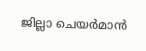ജില്ലാ ചെയർമാൻ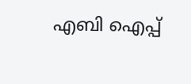എബി ഐപ്പ്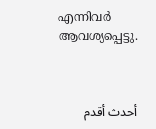എന്നിവര്‍ ആവശ്യപ്പെട്ടു.



أحدث أقدم